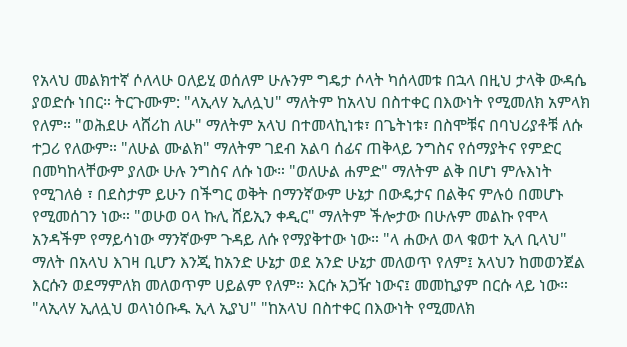የአላህ መልክተኛ ሶለላሁ ዐለይሂ ወሰለም ሁሉንም ግዴታ ሶላት ካሰላመቱ በኋላ በዚህ ታላቅ ውዳሴ ያወድሱ ነበር። ትርጉሙም: "ላኢላሃ ኢለሏህ" ማለትም ከአላህ በስተቀር በእውነት የሚመለክ አምላክ የለም። "ወሕደሁ ላሸሪከ ለሁ" ማለትም አላህ በተመላኪነቱ፣ በጌትነቱ፣ በስሞቹና በባህሪያቶቹ ለሱ ተጋሪ የለውም። "ለሁል ሙልክ" ማለትም ገደብ አልባ ሰፊና ጠቅላይ ንግስና የሰማያትና የምድር በመካከላቸውም ያለው ሁሉ ንግስና ለሱ ነው። "ወለሁል ሐምድ" ማለትም ልቅ በሆነ ምሉእነት የሚገለፅ ፣ በደስታም ይሁን በችግር ወቅት በማንኛውም ሁኔታ በውዴታና በልቅና ምሉዕ በመሆኑ የሚመሰገን ነው። "ወሁወ ዐላ ኩሊ ሸይኢን ቀዲር" ማለትም ችሎታው በሁሉም መልኩ የሞላ አንዳችም የማይሳነው ማንኛውም ጉዳይ ለሱ የማያቅተው ነው። "ላ ሐውለ ወላ ቁወተ ኢላ ቢላህ" ማለት በአላህ እገዛ ቢሆን እንጂ ከአንድ ሁኔታ ወደ አንድ ሁኔታ መለወጥ የለም፤ አላህን ከመወንጀል እርሱን ወደማምለክ መለወጥም ሀይልም የለም። እርሱ አጋዥ ነውና፤ መመኪያም በርሱ ላይ ነው። "ላኢላሃ ኢለሏህ ወላነዕቡዱ ኢላ ኢያህ" "ከአላህ በስተቀር በእውነት የሚመለክ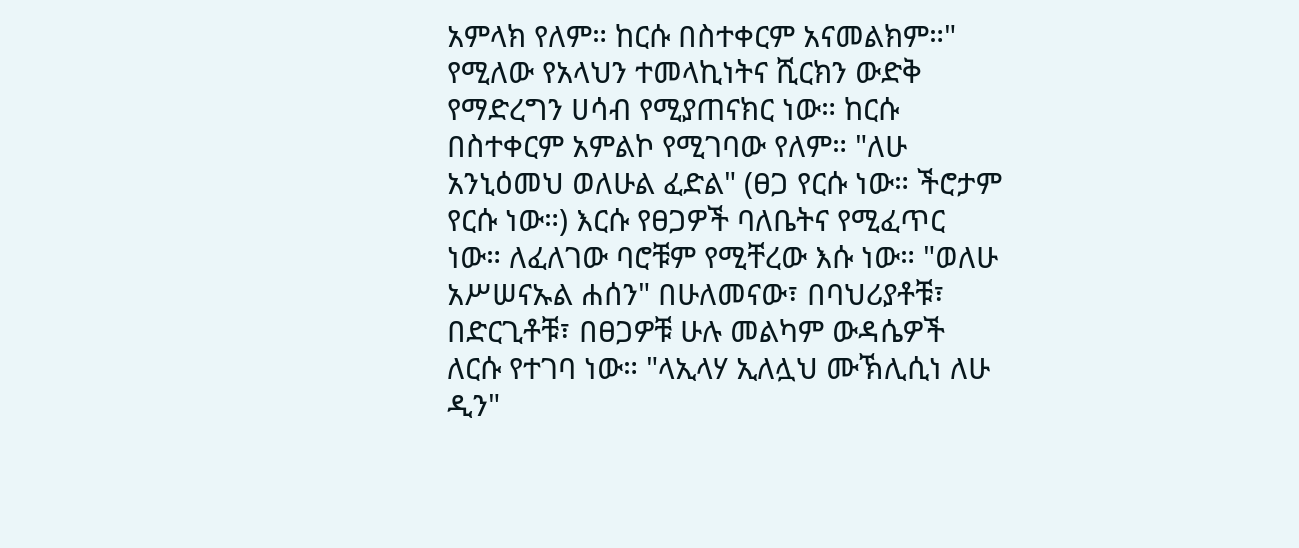አምላክ የለም። ከርሱ በስተቀርም አናመልክም።" የሚለው የአላህን ተመላኪነትና ሺርክን ውድቅ የማድረግን ሀሳብ የሚያጠናክር ነው። ከርሱ በስተቀርም አምልኮ የሚገባው የለም። "ለሁ አንኒዕመህ ወለሁል ፈድል" (ፀጋ የርሱ ነው። ችሮታም የርሱ ነው።) እርሱ የፀጋዎች ባለቤትና የሚፈጥር ነው። ለፈለገው ባሮቹም የሚቸረው እሱ ነው። "ወለሁ አሥሠናኡል ሐሰን" በሁለመናው፣ በባህሪያቶቹ፣ በድርጊቶቹ፣ በፀጋዎቹ ሁሉ መልካም ውዳሴዎች ለርሱ የተገባ ነው። "ላኢላሃ ኢለሏህ ሙኽሊሲነ ለሁ ዲን"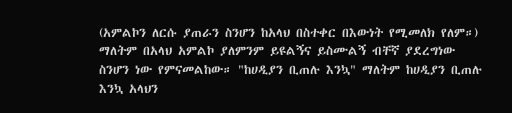(አምልኮን ለርሱ ያጠራን ስንሆን ከአላህ በስተቀር በእውነት የሚመለክ የለም።) ማለትም በአላህ አምልኮ ያለምንም ይዩልኝና ይስሙልኝ ብቸኛ ያደረግነው ስንሆን ነው የምናመልከው። "ከሀዲያን ቢጠሉ እንኳ" ማለትም ከሀዲያን ቢጠሉ እንኳ አላህን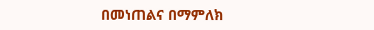በመነጠልና በማምለክ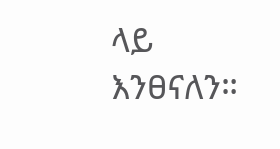ላይ እንፀናለን።